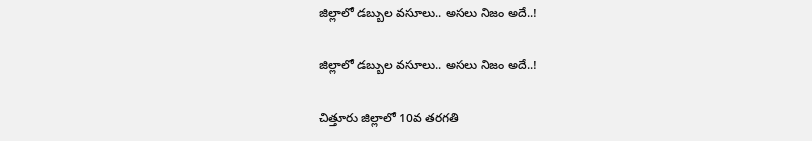జిల్లాలో డబ్బుల వసూలు.. అసలు నిజం అదే..!

జిల్లాలో డబ్బుల వసూలు.. అసలు నిజం అదే..!

చిత్తూరు జిల్లాలో 10వ తరగతి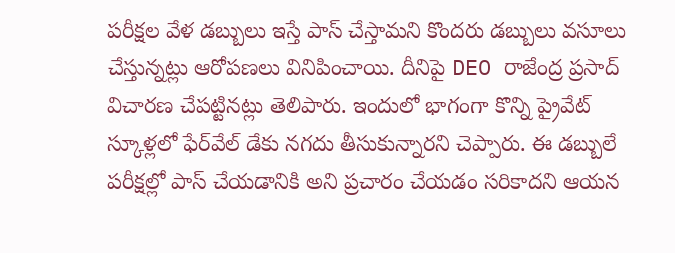పరీక్షల వేళ డబ్బులు ఇస్తే పాస్ చేస్తామని కొందరు డబ్బులు వసూలు చేస్తున్నట్లు ఆరోపణలు వినిపించాయి. దీనిపై DEO రాజేంద్ర ప్రసాద్ విచారణ చేపట్టినట్లు తెలిపారు. ఇందులో భాగంగా కొన్ని ప్రైవేట్ స్కూళ్లలో ఫేర్‌వేల్ డేకు నగదు తీసుకున్నారని చెప్పారు. ఈ డబ్బులే పరీక్షల్లో పాస్ చేయడానికి అని ప్రచారం చేయడం సరికాదని ఆయన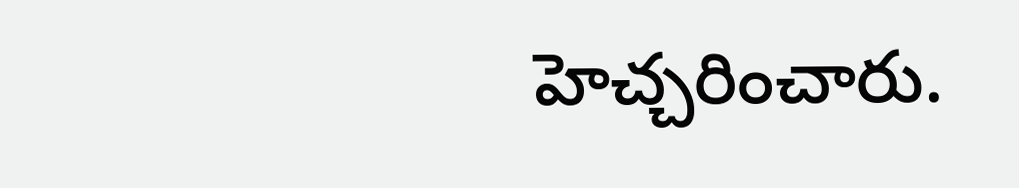హెచ్చరించారు.